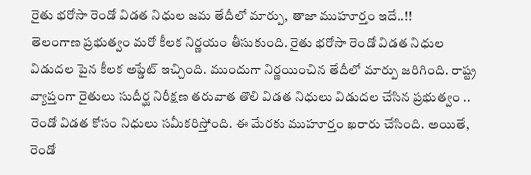రైతు భరోసా రెండో విడత నిధుల జమ తేదీలో మార్పు, తాజా ముహూర్తం ఇదే..!!
తెలంగాణ ప్రభుత్వం మరో కీలక నిర్ణయం తీసుకుంది. రైతు భరోసా రెండో విడత నిధుల విడుదల పైన కీలక అప్డేట్ ఇచ్చింది. ముందుగా నిర్ణయించిన తేదీలో మార్పు జరిగింది. రాష్ట్ర వ్యాప్తంగా రైతులు సుదీర్ఘ నిరీక్షణ తరువాత తొలి విడత నిధులు విడుదల చేసిన ప్రభుత్వం .. రెండో విడత కోసం నిధులు సమీకరిస్తోంది. ఈ మేరకు ముహూర్తం ఖరారు చేసింది. అయితే, రెండో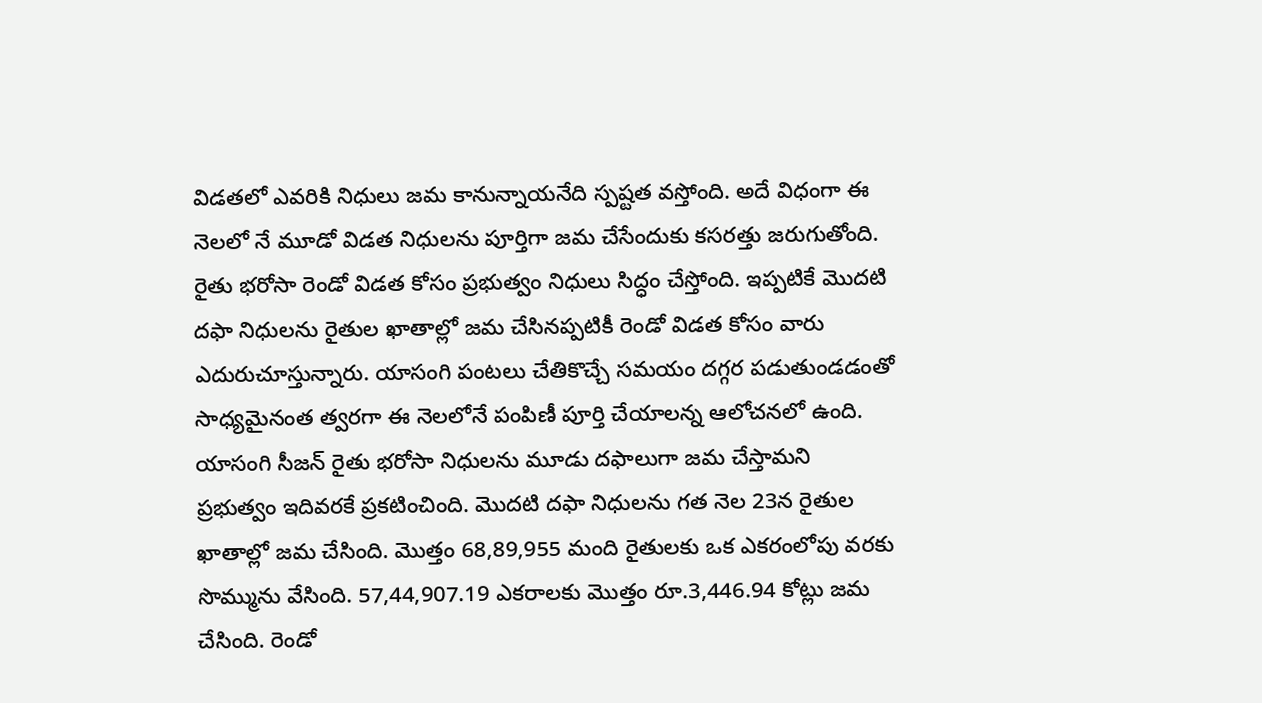విడతలో ఎవరికి నిధులు జమ కానున్నాయనేది స్పష్టత వస్తోంది. అదే విధంగా ఈ నెలలో నే మూడో విడత నిధులను పూర్తిగా జమ చేసేందుకు కసరత్తు జరుగుతోంది.
రైతు భరోసా రెండో విడత కోసం ప్రభుత్వం నిధులు సిద్ధం చేస్తోంది. ఇప్పటికే మొదటి దఫా నిధులను రైతుల ఖాతాల్లో జమ చేసినప్పటికీ రెండో విడత కోసం వారు ఎదురుచూస్తున్నారు. యాసంగి పంటలు చేతికొచ్చే సమయం దగ్గర పడుతుండడంతో సాధ్యమైనంత త్వరగా ఈ నెలలోనే పంపిణీ పూర్తి చేయాలన్న ఆలోచనలో ఉంది. యాసంగి సీజన్ రైతు భరోసా నిధులను మూడు దఫాలుగా జమ చేస్తామని ప్రభుత్వం ఇదివరకే ప్రకటించింది. మొదటి దఫా నిధులను గత నెల 23న రైతుల ఖాతాల్లో జమ చేసింది. మొత్తం 68,89,955 మంది రైతులకు ఒక ఎకరంలోపు వరకు సొమ్మును వేసింది. 57,44,907.19 ఎకరాలకు మొత్తం రూ.3,446.94 కోట్లు జమ చేసింది. రెండో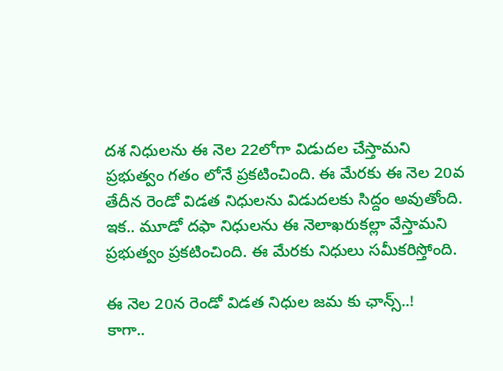దశ నిధులను ఈ నెల 22లోగా విడుదల చేస్తామని ప్రభుత్వం గతం లోనే ప్రకటించింది. ఈ మేరకు ఈ నెల 20వ తేదీన రెండో విడత నిధులను విడుదలకు సిద్దం అవుతోంది. ఇక.. మూడో దఫా నిధులను ఈ నెలాఖరుకల్లా వేస్తామని ప్రభుత్వం ప్రకటించింది. ఈ మేరకు నిధులు సమీకరిస్తోంది.

ఈ నెల 20న రెండో విడత నిధుల జమ కు ఛాన్స్..!
కాగా..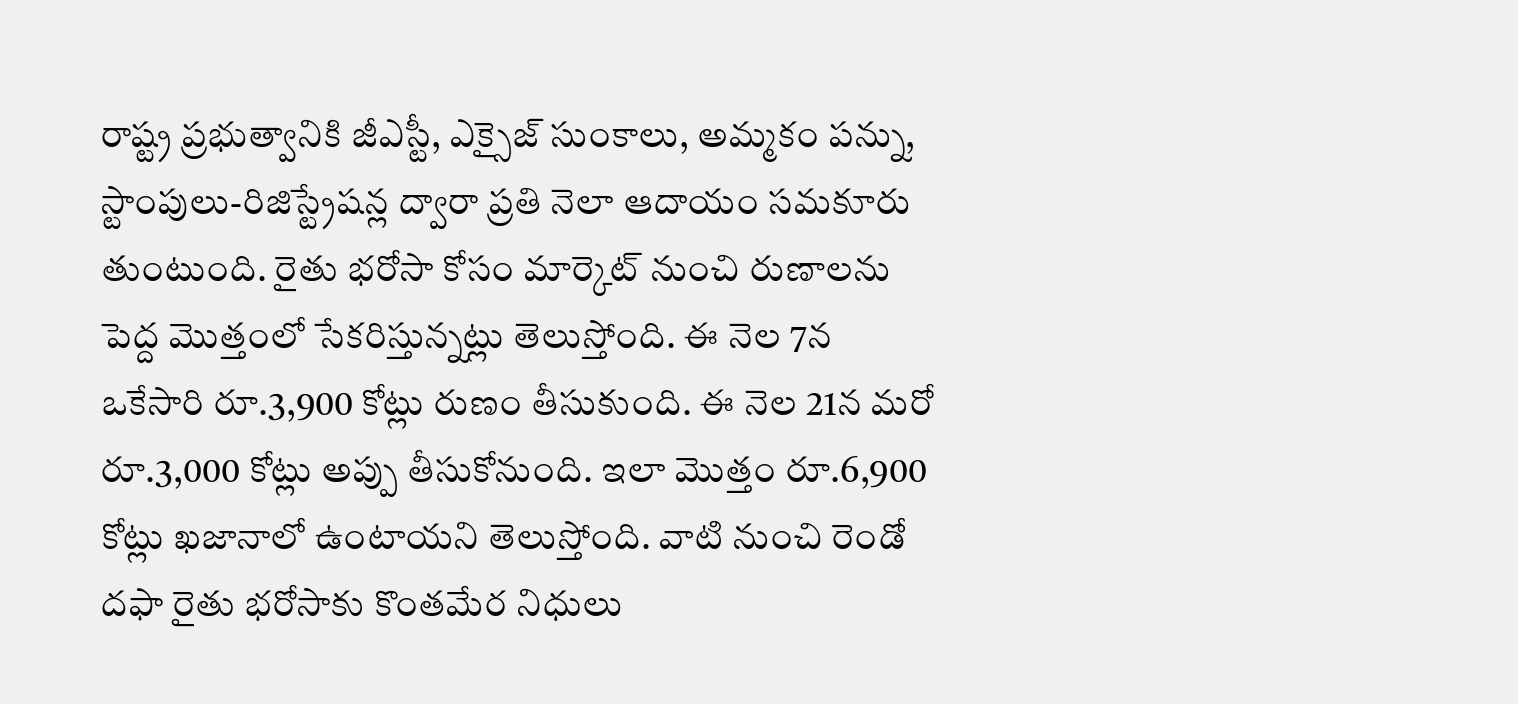రాష్ట్ర ప్రభుత్వానికి జీఎస్టీ, ఎక్సైజ్ సుంకాలు, అమ్మకం పన్ను, స్టాంపులు-రిజిస్ట్రేషన్ల ద్వారా ప్రతి నెలా ఆదాయం సమకూరు తుంటుంది. రైతు భరోసా కోసం మార్కెట్ నుంచి రుణాలను పెద్ద మొత్తంలో సేకరిస్తున్నట్లు తెలుస్తోంది. ఈ నెల 7న ఒకేసారి రూ.3,900 కోట్లు రుణం తీసుకుంది. ఈ నెల 21న మరో రూ.3,000 కోట్లు అప్పు తీసుకోనుంది. ఇలా మొత్తం రూ.6,900 కోట్లు ఖజానాలో ఉంటాయని తెలుస్తోంది. వాటి నుంచి రెండో దఫా రైతు భరోసాకు కొంతమేర నిధులు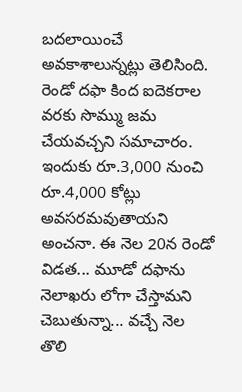బదలాయించే అవకాశాలున్నట్లు తెలిసింది. రెండో దఫా కింద ఐదెకరాల వరకు సొమ్ము జమ చేయవచ్చని సమాచారం. ఇందుకు రూ.3,000 నుంచి రూ.4,000 కోట్లు అవసరమవుతాయని అంచనా. ఈ నెల 20న రెండో విడత... మూడో దఫాను నెలాఖరు లోగా చేస్తామని చెబుతున్నా... వచ్చే నెల తొలి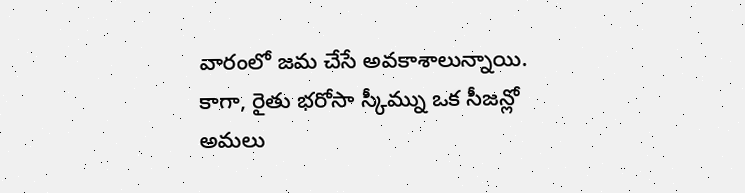వారంలో జమ చేసే అవకాశాలున్నాయి. కాగా, రైతు భరోసా స్కీమ్ను ఒక సీజన్లో అమలు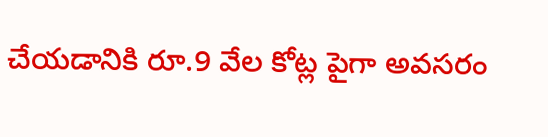చేయడానికి రూ.9 వేల కోట్ల పైగా అవసరం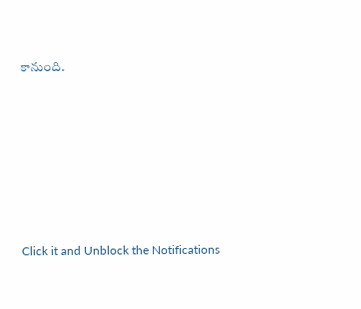కానుంది.













Click it and Unblock the Notifications